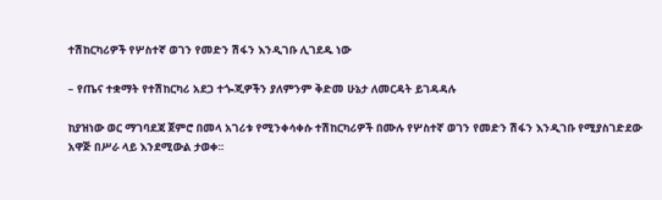ተሽከርካሪዎች የሦስተኛ ወገን የመድን ሽፋን እንዲገቡ ሊገደዱ ነው

– የጤና ተቋማት የተሽከርካሪ አደጋ ተጐጂዎችን ያለምንም ቅድመ ሁኔታ ለመርዳት ይገዳዳሉ

ከያዝነው ወር ማገባደጃ ጀምሮ በመላ አገሪቱ የሚንቀሳቀሱ ተሽከርካሪዎች በሙሉ የሦስተኛ ወገን የመድን ሽፋን እንዲገቡ የሚያስገድደው አዋጅ በሥራ ላይ እንደሚውል ታወቀ፡፡